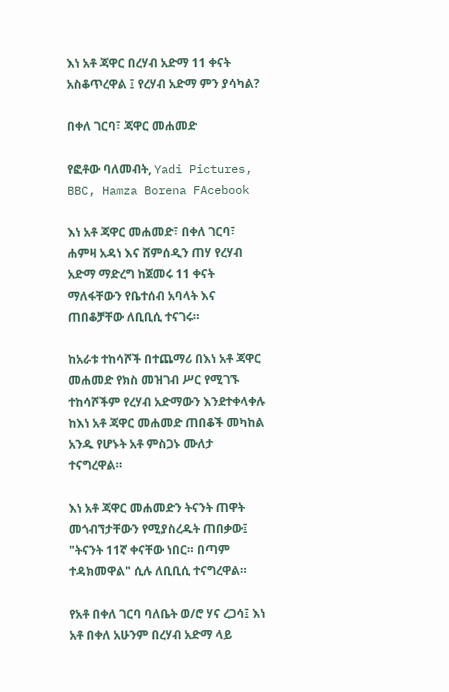እነ አቶ ጃዋር በረሃብ አድማ 11 ቀናት አስቆጥረዋል ፤ የረሃብ አድማ ምን ያሳካል?

በቀለ ገርባ፣ ጃዋር መሐመድ

የፎቶው ባለመብት, Yadi Pictures, BBC, Hamza Borena FAcebook

እነ አቶ ጃዋር መሐመድ፣ በቀለ ገርባ፣ ሐምዛ አዳነ እና ሸምሰዲን ጠሃ የረሃብ አድማ ማድረግ ከጀመሩ 11 ቀናት ማለፋቸውን የቤተሰብ አባላት እና ጠበቆቻቸው ለቢቢሲ ተናገሩ።

ከአራቱ ተከሳሾች በተጨማሪ በእነ አቶ ጃዋር መሐመድ የክስ መዝገብ ሥር የሚገኙ ተከሳሾችም የረሃብ አድማውን እንደተቀላቀሉ ከእነ አቶ ጃዋር መሐመድ ጠበቆች መካከል አንዱ የሆኑት አቶ ምስጋኑ ሙለታ ተናግረዋል።

እነ አቶ ጃዋር መሐመድን ትናንት ጠዋት መጎብኘታቸውን የሚያስረዱት ጠበቃው፤ "ትናንት 11ኛ ቀናቸው ነበር። በጣም ተዳክመዋል" ሲሉ ለቢቢሲ ተናግረዋል።

የአቶ በቀለ ገርባ ባለቤት ወ/ሮ ሃና ረጋሳ፤ እነ አቶ በቀለ አሁንም በረሃብ አድማ ላይ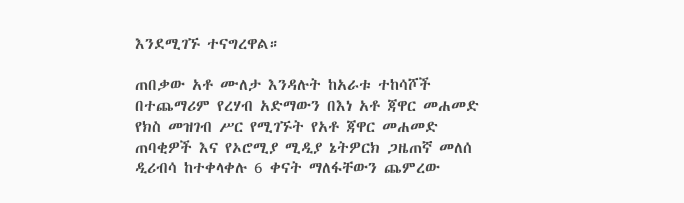እንደሚገኙ ተናግረዋል።

ጠበቃው አቶ ሙለታ እንዳሉት ከአራቱ ተከሳሾች በተጨማሪም የረሃብ አድማውን በእነ አቶ ጃዋር መሐመድ የክስ መዝገብ ሥር የሚገኙት የአቶ ጃዋር መሐመድ ጠባቂዎች እና የኦሮሚያ ሚዲያ ኔትዎርክ ጋዜጠኛ መለሰ ዲሪብሳ ከተቀላቀሉ 6 ቀናት ማለፋቸውን ጨምረው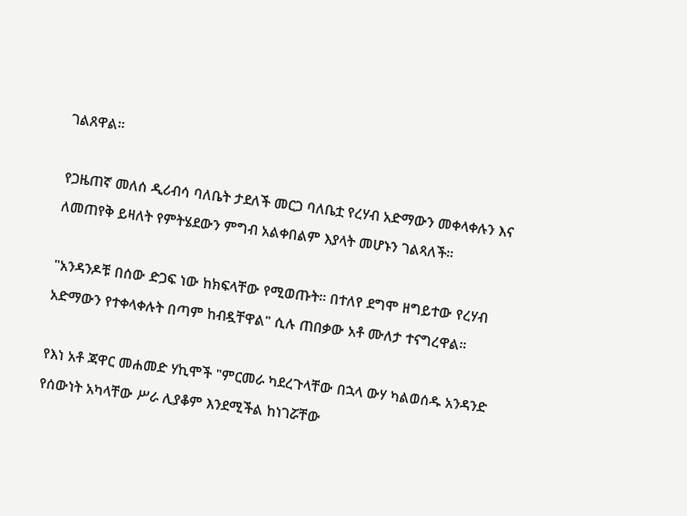ገልጸዋል።

የጋዜጠኛ መለሰ ዲሪብሳ ባለቤት ታደለች መርጋ ባለቤቷ የረሃብ አድማውን መቀላቀሉን እና ለመጠየቅ ይዛለት የምትሄደውን ምግብ አልቀበልም እያላት መሆኑን ገልጻለች።

"አንዳንዶቹ በሰው ድጋፍ ነው ከክፍላቸው የሚወጡት። በተለየ ደግሞ ዘግይተው የረሃብ አድማውን የተቀላቀሉት በጣም ከብዷቸዋል" ሲሉ ጠበቃው አቶ ሙለታ ተናግረዋል።

የእነ አቶ ጃዋር መሐመድ ሃኪሞች "ምርመራ ካደረጉላቸው በኋላ ውሃ ካልወሰዱ አንዳንድ የሰውነት አካላቸው ሥራ ሊያቆም እንደሚችል ከነገሯቸው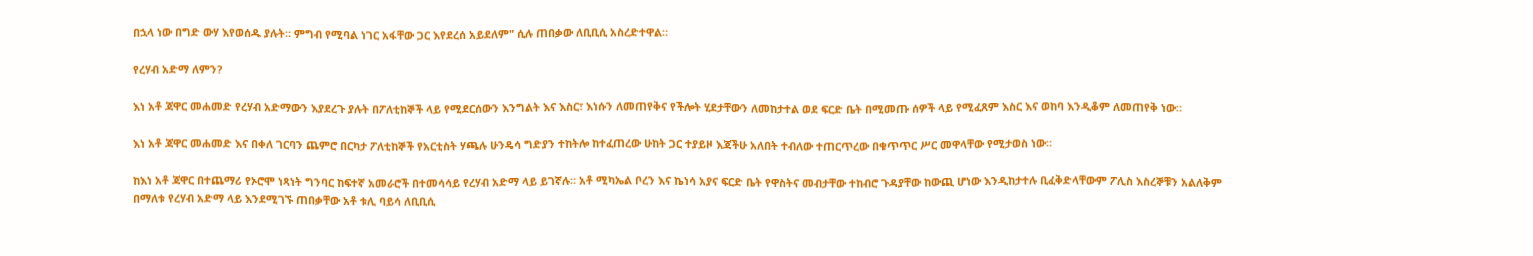በኋላ ነው በግድ ውሃ እየወሰዱ ያሉት። ምግብ የሚባል ነገር አፋቸው ጋር እየደረሰ አይደለም" ሲሉ ጠበቃው ለቢቢሲ አስረድተዋል።

የረሃብ አድማ ለምን?

እነ አቶ ጃዋር መሐመድ የረሃብ አድማውን እያደረጉ ያሉት በፖለቲከኞች ላይ የሚደርሰውን እንግልት እና እስር፣ እነሱን ለመጠየቅና የችሎት ሂደታቸውን ለመከታተል ወደ ፍርድ ቤት በሚመጡ ሰዎች ላይ የሚፈጸም እስር እና ወከባ እንዲቆም ለመጠየቅ ነው።

እነ አቶ ጃዋር መሐመድ እና በቀለ ገርባን ጨምሮ በርካታ ፖለቲከኞች የአርቲስት ሃጫሉ ሁንዴሳ ግድያን ተከትሎ ከተፈጠረው ሁከት ጋር ተያይዞ እጃችሁ አለበት ተብለው ተጠርጥረው በቁጥጥር ሥር መዋላቸው የሚታወስ ነው።

ከእነ አቶ ጃዋር በተጨማሪ የኦሮሞ ነጻነት ግንባር ከፍተኛ አመራሮች በተመሳሳይ የረሃብ አድማ ላይ ይገኛሉ። አቶ ሚካኤል ቦረን እና ኬነሳ አያና ፍርድ ቤት የዋስትና መብታቸው ተከብሮ ጉዳያቸው ከውጪ ሆነው እንዲከታተሉ ቢፈቅድላቸውም ፖሊስ እስረኞቹን አልለቅም በማለቱ የረሃብ አድማ ላይ እንደሚገኙ ጠበቃቸው አቶ ቱሊ ባይሳ ለቢቢሲ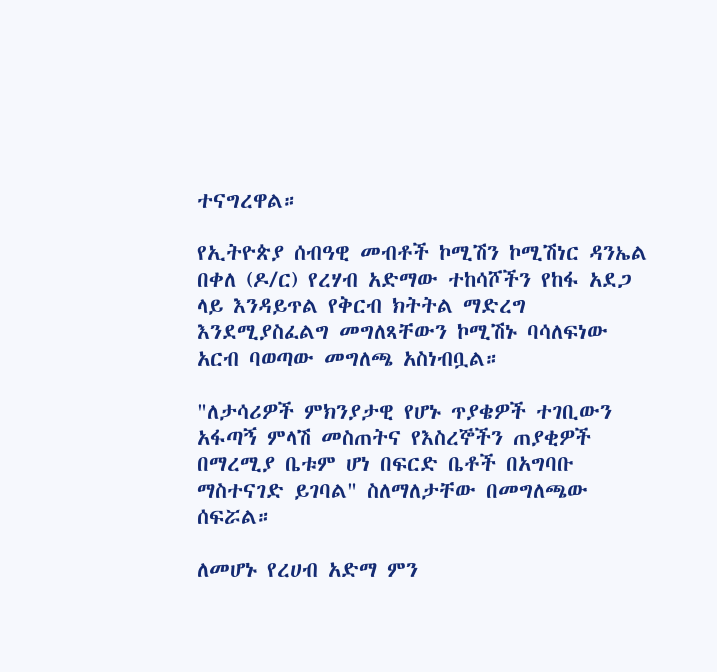ተናግረዋል።

የኢትዮጵያ ሰብዓዊ መብቶች ኮሚሽን ኮሚሽነር ዳንኤል በቀለ (ዶ/ር) የረሃብ አድማው ተከሳሾችን የከፋ አደጋ ላይ እንዳይጥል የቅርብ ክትትል ማድረግ እንደሚያስፈልግ መግለጻቸውን ኮሚሽኑ ባሳለፍነው አርብ ባወጣው መግለጫ አስነብቧል።

"ለታሳሪዎች ምክንያታዊ የሆኑ ጥያቄዎች ተገቢውን አፋጣኝ ምላሽ መስጠትና የእስረኞችን ጠያቂዎች በማረሚያ ቤቱም ሆነ በፍርድ ቤቶች በአግባቡ ማስተናገድ ይገባል" ስለማለታቸው በመግለጫው ሰፍሯል።

ለመሆኑ የረሀብ አድማ ምን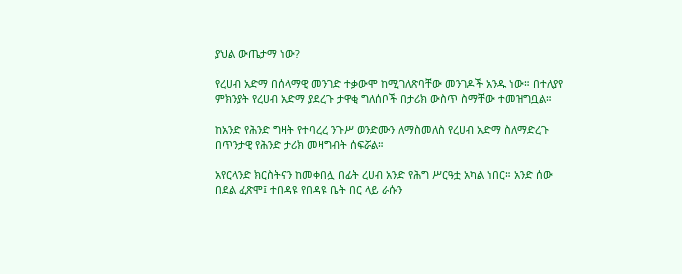ያህል ውጤታማ ነው?

የረሀብ አድማ በሰላማዊ መንገድ ተቃውሞ ከሚገለጽባቸው መንገዶች አንዱ ነው። በተለያየ ምክንያት የረሀብ አድማ ያደረጉ ታዋቂ ግለሰቦች በታሪክ ውስጥ ስማቸው ተመዝግቧል።

ከአንድ የሕንድ ግዛት የተባረረ ንጉሥ ወንድሙን ለማስመለስ የረሀብ አድማ ስለማድረጉ በጥንታዊ የሕንድ ታሪክ መዛግብት ሰፍሯል።

አየርላንድ ክርስትናን ከመቀበሏ በፊት ረሀብ አንድ የሕግ ሥርዓቷ አካል ነበር። አንድ ሰው በደል ፈጽሞ፤ ተበዳዩ የበዳዩ ቤት በር ላይ ራሱን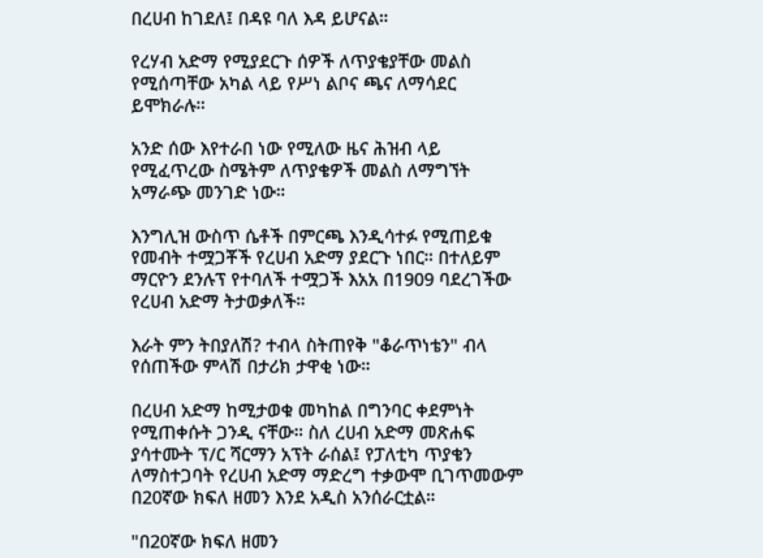በረሀብ ከገደለ፤ በዳዩ ባለ እዳ ይሆናል።

የረሃብ አድማ የሚያደርጉ ሰዎች ለጥያቄያቸው መልስ የሚሰጣቸው አካል ላይ የሥነ ልቦና ጫና ለማሳደር ይሞክራሉ።

አንድ ሰው እየተራበ ነው የሚለው ዜና ሕዝብ ላይ የሚፈጥረው ስሜትም ለጥያቄዎች መልስ ለማግኘት አማራጭ መንገድ ነው።

እንግሊዝ ውስጥ ሴቶች በምርጫ እንዲሳተፉ የሚጠይቁ የመብት ተሟጋቾች የረሀብ አድማ ያደርጉ ነበር። በተለይም ማርዮን ደንሉፕ የተባለች ተሟጋች እአአ በ1909 ባደረገችው የረሀብ አድማ ትታወቃለች።

እራት ምን ትበያለሽ? ተብላ ስትጠየቅ "ቆራጥነቴን" ብላ የሰጠችው ምላሽ በታሪክ ታዋቂ ነው።

በረሀብ አድማ ከሚታወቁ መካከል በግንባር ቀደምነት የሚጠቀሱት ጋንዲ ናቸው። ስለ ረሀብ አድማ መጽሐፍ ያሳተሙት ፕ/ር ሻርማን አፕት ራሰል፤ የፓለቲካ ጥያቄን ለማስተጋባት የረሀብ አድማ ማድረግ ተቃውሞ ቢገጥመውም በ20ኛው ክፍለ ዘመን እንደ አዲስ አንሰራርቷል።

"በ20ኛው ክፍለ ዘመን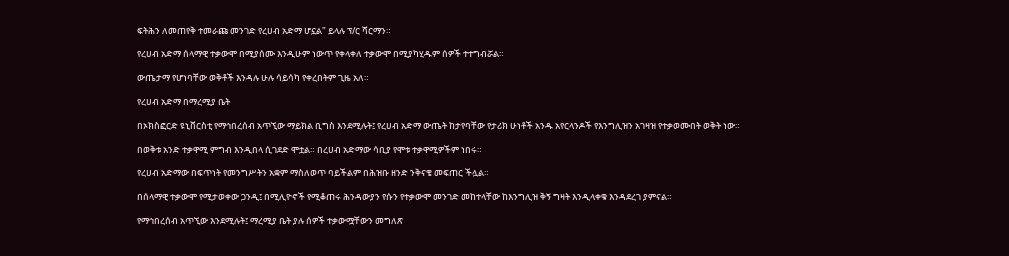ፍትሕን ለመጠየቅ ተመራጩ መንገድ የረሀብ አድማ ሆኗል" ይላሉ ፕ/ር ሻርማን።

የረሀብ አድማ ሰላማዊ ተቃውሞ በሚያሰሙ እንዲሁም ነውጥ የቀላቀለ ተቃውሞ በሚያካሂዱም ሰዎች ተተግብሯል።

ውጤታማ የሆነባቸው ወቅቶች እንዳሉ ሁሉ ሳይሳካ የቀረበትም ጊዜ አለ።

የረሀብ አድማ በማረሚያ ቤት

በኦክስፎርድ ዩኒቨርስቲ የማኅበረሰብ አጥኚው ማይክል ቢግስ እንደሚሉት፤ የረሀብ አድማ ውጤት ከታየባቸው የታሪክ ሁነቶች አንዱ አየርላንዶች የእንግሊዝን አገዛዝ የተቃወሙበት ወቅት ነው።

በወቅቱ አንድ ተቃዋሚ ምግብ እንዲበላ ሲገደድ ሞቷል። በረሀብ አድማው ሳቢያ የሞቱ ተቃዋሚዎችም ነበሩ።

የረሀብ አድማው በፍጥነት የመንግሥትን አቋም ማስለወጥ ባይችልም በሕዝቡ ዘንድ ንቅናቄ መፍጠር ችሏል።

በሰላማዊ ተቃውሞ የሚታወቀው ጋንዲ፤ በሚሊዮኖች የሚቆጠሩ ሕንዳውያን የሱን የተቃውሞ መንገድ መከተላቸው ከእንግሊዝ ቅኝ ግዛት እንዲላቀቁ እንዳደረገ ያምናል።

የማኅበረሰብ አጥኚው እንደሚሉት፤ ማረሚያ ቤት ያሉ ሰዎች ተቃውሟቸውን መግለጽ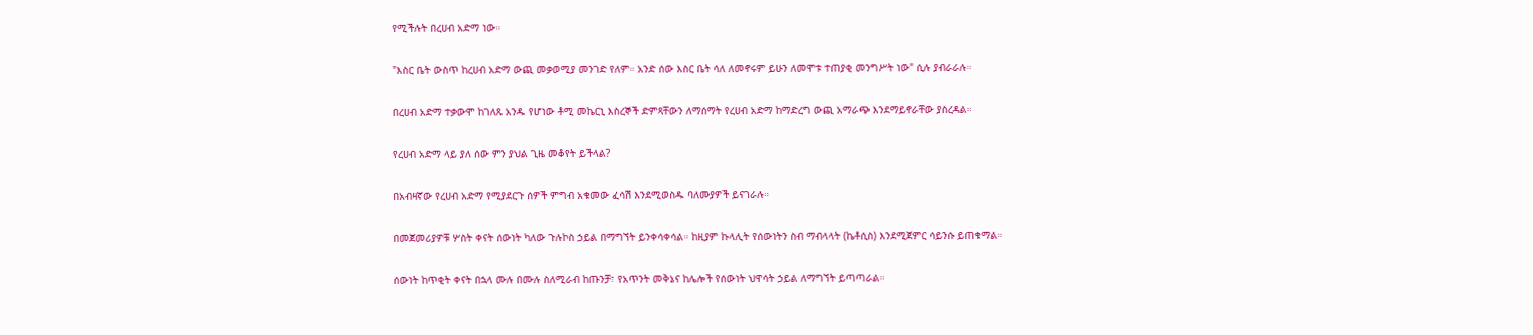የሚችሉት በረሀብ አድማ ነው።

"እስር ቤት ውስጥ ከረሀብ አድማ ውጪ መቃወሚያ መንገድ የለም። አንድ ሰው እስር ቤት ሳለ ለመኖሩም ይሁን ለመሞቱ ተጠያቂ መንግሥት ነው" ሲሉ ያብራራሉ።

በረሀብ አድማ ተቃውሞ ከገለጹ አንዱ የሆነው ቶሚ መኬርኒ እስረኞች ድምጻቸውን ለማሰማት የረሀብ አድማ ከማድረግ ውጪ አማራጭ እንደማይኖራቸው ያስረዳል።

የረሀብ አድማ ላይ ያለ ሰው ምን ያህል ጊዜ መቆየት ይችላል?

በአብዛኛው የረሀብ አድማ የሚያደርጉ ሰዎች ምግብ አቁመው ፈሳሽ እንደሚወስዱ ባለሙያዎች ይናገራሉ።

በመጀመሪያዎቹ ሦስት ቀናት ሰውነት ካለው ጉሉኮስ ኃይል በማግኘት ይንቀሳቀሳል። ከዚያም ኩላሊት የሰውነትን ስብ ማብላላት (ኬቶሲስ) እንደሚጀምር ሳይንሱ ይጠቁማል።

ሰውነት ከጥቂት ቀናት በኋላ ሙሉ በሙሉ ስለሚራብ ከጡንቻ፣ የአጥንት መቅኔና ከሌሎች የሰውነት ህዋሳት ኃይል ለማግኘት ይጣጣራል።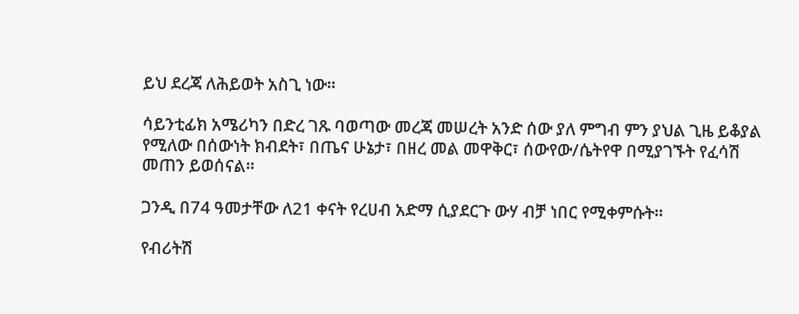ይህ ደረጃ ለሕይወት አስጊ ነው።

ሳይንቲፊክ አሜሪካን በድረ ገጹ ባወጣው መረጃ መሠረት አንድ ሰው ያለ ምግብ ምን ያህል ጊዜ ይቆያል የሚለው በሰውነት ክብደት፣ በጤና ሁኔታ፣ በዘረ መል መዋቅር፣ ሰውየው/ሴትየዋ በሚያገኙት የፈሳሽ መጠን ይወሰናል።

ጋንዲ በ74 ዓመታቸው ለ21 ቀናት የረሀብ አድማ ሲያደርጉ ውሃ ብቻ ነበር የሚቀምሱት።

የብሪትሽ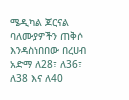ሜዲካል ጆርናል ባለሙያዎችን ጠቅሶ እንዳስነበበው በረሀብ አድማ ለ28፣ ለ36፣ ለ38 እና ለ40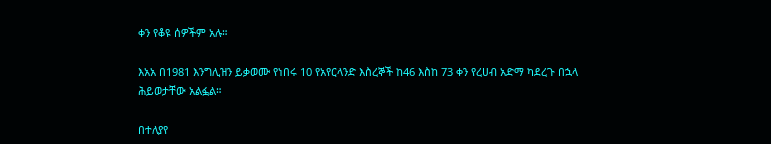ቀን የቆዩ ሰዎችም አሉ።

እአአ በ1981 እንግሊዝን ይቃወሙ የነበሩ 10 የአየርላንድ እስረኞች ከ46 እስከ 73 ቀን የረሀብ አድማ ካደረጉ በኋላ ሕይወታቸው አልፏል።

በተለያየ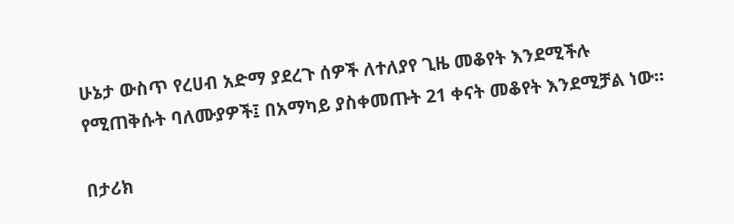ሁኔታ ውስጥ የረሀብ አድማ ያደረጉ ሰዎች ለተለያየ ጊዜ መቆየት እንደሚችሉ የሚጠቅሱት ባለሙያዎች፤ በአማካይ ያስቀመጡት 21 ቀናት መቆየት እንደሚቻል ነው።

በታሪክ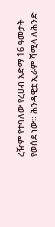ረዥም የተባለው የረሀብ አድማ 16 ዓመታት የወሰደ ነው። ሕንዳዊቷ ኢራም ሻሚላ ለሕንድ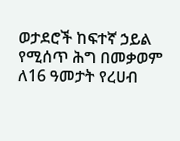ወታደሮች ከፍተኛ ኃይል የሚሰጥ ሕግ በመቃወም ለ16 ዓመታት የረሀብ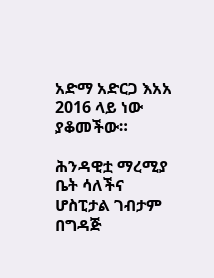አድማ አድርጋ እአአ 2016 ላይ ነው ያቆመችው።

ሕንዳዊቷ ማረሚያ ቤት ሳለችና ሆስፒታል ገብታም በግዳጅ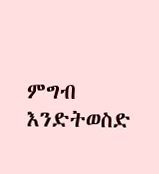ምግብ እንድትወስድ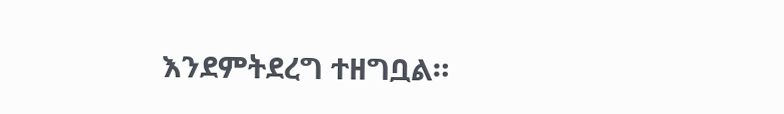እንደምትደረግ ተዘግቧል።